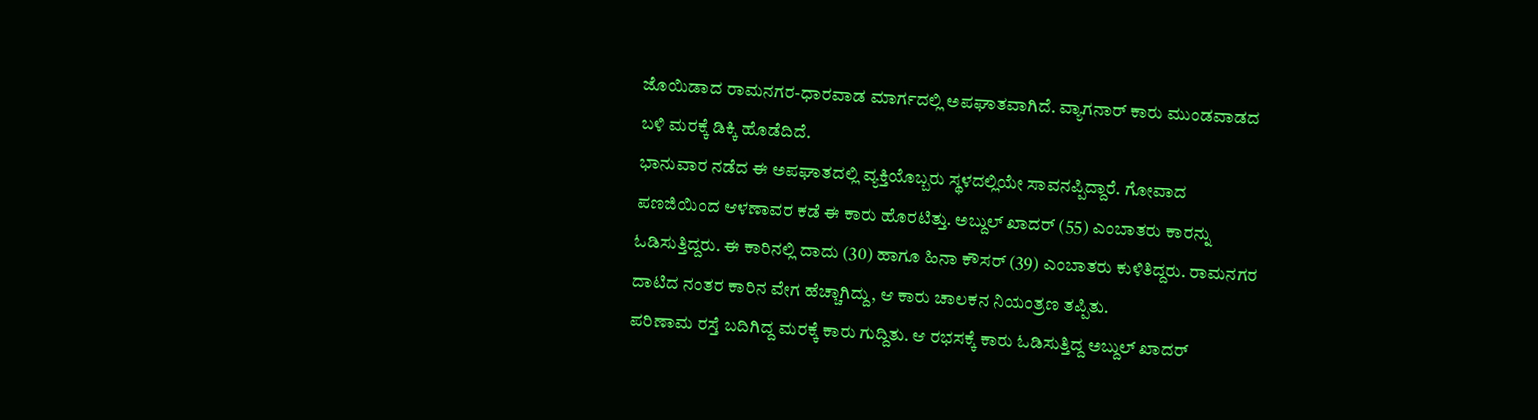ಜೊಯಿಡಾದ ರಾಮನಗರ-ಧಾರವಾಡ ಮಾರ್ಗದಲ್ಲಿ ಅಪಘಾತವಾಗಿದೆ. ವ್ಯಾಗನಾರ್ ಕಾರು ಮುಂಡವಾಡದ ಬಳಿ ಮರಕ್ಕೆ ಡಿಕ್ಕಿ ಹೊಡೆದಿದೆ.
ಭಾನುವಾರ ನಡೆದ ಈ ಅಪಘಾತದಲ್ಲಿ ವ್ಯಕ್ತಿಯೊಬ್ಬರು ಸ್ಥಳದಲ್ಲಿಯೇ ಸಾವನಪ್ಪಿದ್ದಾರೆ. ಗೋವಾದ ಪಣಜಿಯಿಂದ ಆಳಣಾವರ ಕಡೆ ಈ ಕಾರು ಹೊರಟಿತ್ತು. ಅಬ್ದುಲ್ ಖಾದರ್ (55) ಎಂಬಾತರು ಕಾರನ್ನು ಓಡಿಸುತ್ತಿದ್ದರು. ಈ ಕಾರಿನಲ್ಲಿ ದಾದು (30) ಹಾಗೂ ಹಿನಾ ಕೌಸರ್ (39) ಎಂಬಾತರು ಕುಳಿತಿದ್ದರು. ರಾಮನಗರ ದಾಟಿದ ನಂತರ ಕಾರಿನ ವೇಗ ಹೆಚ್ಚಾಗಿದ್ದು, ಆ ಕಾರು ಚಾಲಕನ ನಿಯಂತ್ರಣ ತಪ್ಪಿತು.
ಪರಿಣಾಮ ರಸ್ತೆ ಬದಿಗಿದ್ದ ಮರಕ್ಕೆ ಕಾರು ಗುದ್ದಿತು. ಆ ರಭಸಕ್ಕೆ ಕಾರು ಓಡಿಸುತ್ತಿದ್ದ ಅಬ್ದುಲ್ ಖಾದರ್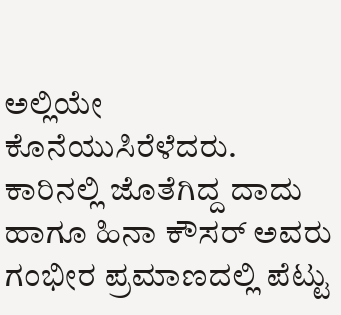ಅಲ್ಲಿಯೇ ಕೊನೆಯುಸಿರೆಳೆದರು. ಕಾರಿನಲ್ಲಿ ಜೊತೆಗಿದ್ದ ದಾದು ಹಾಗೂ ಹಿನಾ ಕೌಸರ್ ಅವರು ಗಂಭೀರ ಪ್ರಮಾಣದಲ್ಲಿ ಪೆಟ್ಟು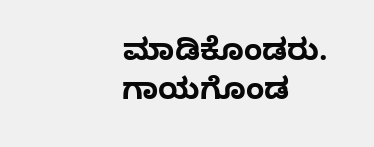ಮಾಡಿಕೊಂಡರು. ಗಾಯಗೊಂಡ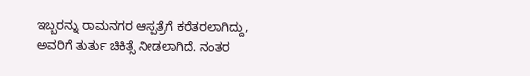ಇಬ್ಬರನ್ನು ರಾಮನಗರ ಆಸ್ಪತ್ರೆಗೆ ಕರೆತರಲಾಗಿದ್ದು, ಅವರಿಗೆ ತುರ್ತು ಚಿಕಿತ್ಸೆ ನೀಡಲಾಗಿದೆ. ನಂತರ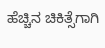ಹೆಚ್ಚಿನ ಚಿಕಿತ್ಸೆಗಾಗಿ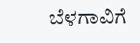ಬೆಳಗಾವಿಗೆ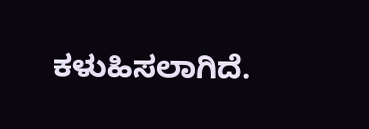ಕಳುಹಿಸಲಾಗಿದೆ.